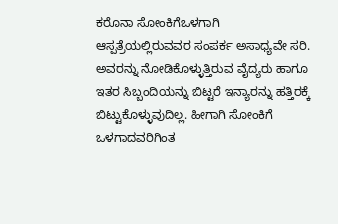ಕರೊನಾ ಸೋಂಕಿಗೆಒಳಗಾಗಿ ಆಸ್ಪತ್ರೆಯಲ್ಲಿರುವವರ ಸಂಪರ್ಕ ಅಸಾಧ್ಯವೇ ಸರಿ. ಅವರನ್ನು ನೋಡಿಕೊಳ್ಳುತ್ತಿರುವ ವೈದ್ಯರು ಹಾಗೂ ಇತರ ಸಿಬ್ಬಂದಿಯನ್ನು ಬಿಟ್ಟರೆ ಇನ್ಯಾರನ್ನು ಹತ್ತಿರಕ್ಕೆ ಬಿಟ್ಟುಕೊಳ್ಳುವುದಿಲ್ಲ. ಹೀಗಾಗಿ ಸೋಂಕಿಗೆ ಒಳಗಾದವರಿಗಿಂತ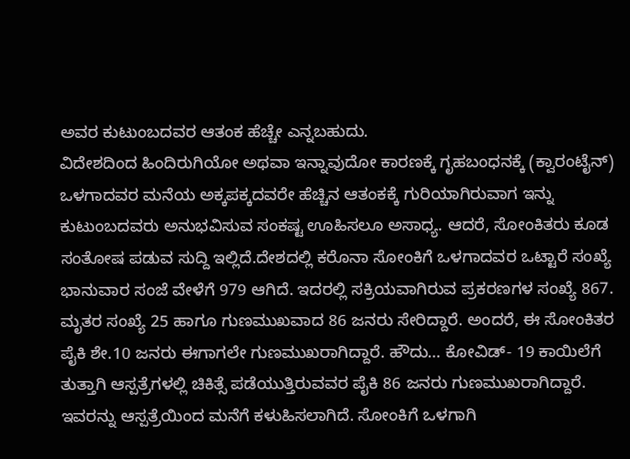ಅವರ ಕುಟುಂಬದವರ ಆತಂಕ ಹೆಚ್ಚೇ ಎನ್ನಬಹುದು.
ವಿದೇಶದಿಂದ ಹಿಂದಿರುಗಿಯೋ ಅಥವಾ ಇನ್ನಾವುದೋ ಕಾರಣಕ್ಕೆ ಗೃಹಬಂಧನಕ್ಕೆ (ಕ್ವಾರಂಟೈನ್) ಒಳಗಾದವರ ಮನೆಯ ಅಕ್ಕಪಕ್ಕದವರೇ ಹೆಚ್ಚಿನ ಆತಂಕಕ್ಕೆ ಗುರಿಯಾಗಿರುವಾಗ ಇನ್ನು ಕುಟುಂಬದವರು ಅನುಭವಿಸುವ ಸಂಕಷ್ಟ ಊಹಿಸಲೂ ಅಸಾಧ್ಯ. ಆದರೆ, ಸೋಂಕಿತರು ಕೂಡ ಸಂತೋಷ ಪಡುವ ಸುದ್ದಿ ಇಲ್ಲಿದೆ.ದೇಶದಲ್ಲಿ ಕರೊನಾ ಸೋಂಕಿಗೆ ಒಳಗಾದವರ ಒಟ್ಟಾರೆ ಸಂಖ್ಯೆ ಭಾನುವಾರ ಸಂಜೆ ವೇಳೆಗೆ 979 ಆಗಿದೆ. ಇದರಲ್ಲಿ ಸಕ್ರಿಯವಾಗಿರುವ ಪ್ರಕರಣಗಳ ಸಂಖ್ಯೆ 867. ಮೃತರ ಸಂಖ್ಯೆ 25 ಹಾಗೂ ಗುಣಮುಖವಾದ 86 ಜನರು ಸೇರಿದ್ದಾರೆ. ಅಂದರೆ, ಈ ಸೋಂಕಿತರ ಪೈಕಿ ಶೇ.10 ಜನರು ಈಗಾಗಲೇ ಗುಣಮುಖರಾಗಿದ್ದಾರೆ. ಹೌದು… ಕೋವಿಡ್- 19 ಕಾಯಿಲೆಗೆ ತುತ್ತಾಗಿ ಆಸ್ಪತ್ರೆಗಳಲ್ಲಿ ಚಿಕಿತ್ಸೆ ಪಡೆಯುತ್ತಿರುವವರ ಪೈಕಿ 86 ಜನರು ಗುಣಮುಖರಾಗಿದ್ದಾರೆ. ಇವರನ್ನು ಆಸ್ಪತ್ರೆಯಿಂದ ಮನೆಗೆ ಕಳುಹಿಸಲಾಗಿದೆ. ಸೋಂಕಿಗೆ ಒಳಗಾಗಿ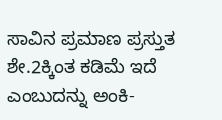ಸಾವಿನ ಪ್ರಮಾಣ ಪ್ರಸ್ತುತ ಶೇ.2ಕ್ಕಿಂತ ಕಡಿಮೆ ಇದೆ ಎಂಬುದನ್ನು ಅಂಕಿ-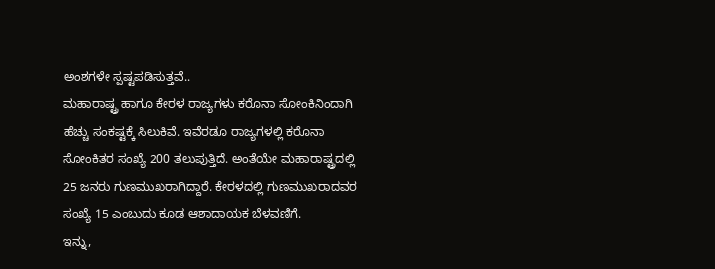ಅಂಶಗಳೇ ಸ್ಪಷ್ಟಪಡಿಸುತ್ತವೆ..
ಮಹಾರಾಷ್ಟ್ರ ಹಾಗೂ ಕೇರಳ ರಾಜ್ಯಗಳು ಕರೊನಾ ಸೋಂಕಿನಿಂದಾಗಿ ಹೆಚ್ಚು ಸಂಕಷ್ಟಕ್ಕೆ ಸಿಲುಕಿವೆ. ಇವೆರಡೂ ರಾಜ್ಯಗಳಲ್ಲಿ ಕರೊನಾ ಸೋಂಕಿತರ ಸಂಖ್ಯೆ 200 ತಲುಪುತ್ತಿದೆ. ಅಂತೆಯೇ ಮಹಾರಾಷ್ಟ್ರದಲ್ಲಿ 25 ಜನರು ಗುಣಮುಖರಾಗಿದ್ದಾರೆ. ಕೇರಳದಲ್ಲಿ ಗುಣಮುಖರಾದವರ ಸಂಖ್ಯೆ 15 ಎಂಬುದು ಕೂಡ ಆಶಾದಾಯಕ ಬೆಳವಣಿಗೆ.
ಇನ್ನು,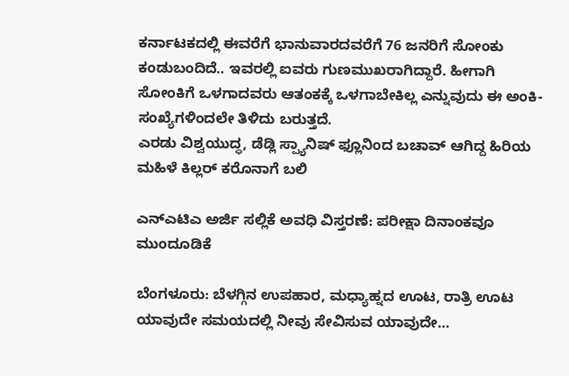ಕರ್ನಾಟಕದಲ್ಲಿ ಈವರೆಗೆ ಭಾನುವಾರದವರೆಗೆ 76 ಜನರಿಗೆ ಸೋಂಕು ಕಂಡುಬಂದಿದೆ.. ಇವರಲ್ಲಿ ಐವರು ಗುಣಮುಖರಾಗಿದ್ದಾರೆ. ಹೀಗಾಗಿ ಸೋಂಕಿಗೆ ಒಳಗಾದವರು ಆತಂಕಕ್ಕೆ ಒಳಗಾಬೇಕಿಲ್ಲ ಎನ್ನುವುದು ಈ ಅಂಕಿ-ಸಂಖ್ಯೆಗಳಿಂದಲೇ ತಿಳಿದು ಬರುತ್ತದೆ.
ಎರಡು ವಿಶ್ವಯುದ್ಧ, ಡೆಡ್ಲಿ ಸ್ಪ್ಯಾನಿಷ್ ಫ್ಲೂನಿಂದ ಬಚಾವ್ ಆಗಿದ್ದ ಹಿರಿಯ ಮಹಿಳೆ ಕಿಲ್ಲರ್ ಕರೊನಾಗೆ ಬಲಿ

ಎನ್ಎಟಿಎ ಅರ್ಜಿ ಸಲ್ಲಿಕೆ ಅವಧಿ ವಿಸ್ತರಣೆ: ಪರೀಕ್ಷಾ ದಿನಾಂಕವೂ ಮುಂದೂಡಿಕೆ

ಬೆಂಗಳೂರು: ಬೆಳಗ್ಗಿನ ಉಪಹಾರ, ಮಧ್ಯಾಹ್ನದ ಊಟ, ರಾತ್ರಿ ಊಟ ಯಾವುದೇ ಸಮಯದಲ್ಲಿ ನೀವು ಸೇವಿಸುವ ಯಾವುದೇ…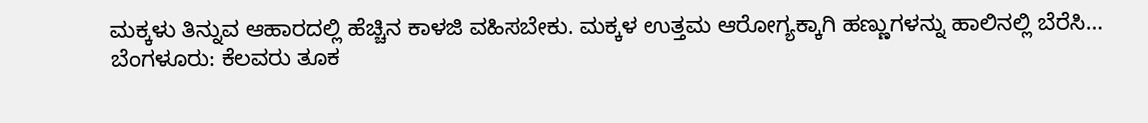ಮಕ್ಕಳು ತಿನ್ನುವ ಆಹಾರದಲ್ಲಿ ಹೆಚ್ಚಿನ ಕಾಳಜಿ ವಹಿಸಬೇಕು. ಮಕ್ಕಳ ಉತ್ತಮ ಆರೋಗ್ಯಕ್ಕಾಗಿ ಹಣ್ಣುಗಳನ್ನು ಹಾಲಿನಲ್ಲಿ ಬೆರೆಸಿ…
ಬೆಂಗಳೂರು: ಕೆಲವರು ತೂಕ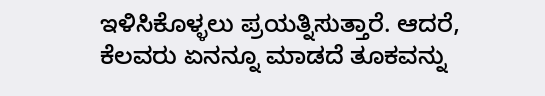ಇಳಿಸಿಕೊಳ್ಳಲು ಪ್ರಯತ್ನಿಸುತ್ತಾರೆ. ಆದರೆ, ಕೆಲವರು ಏನನ್ನೂ ಮಾಡದೆ ತೂಕವನ್ನು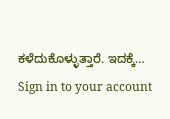ಕಳೆದುಕೊಳ್ಳುತ್ತಾರೆ. ಇದಕ್ಕೆ…
Sign in to your account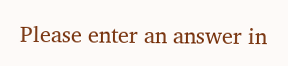Please enter an answer in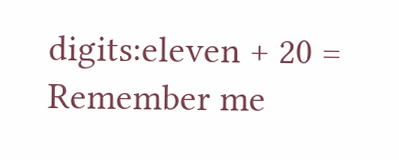digits:eleven + 20 =
Remember me